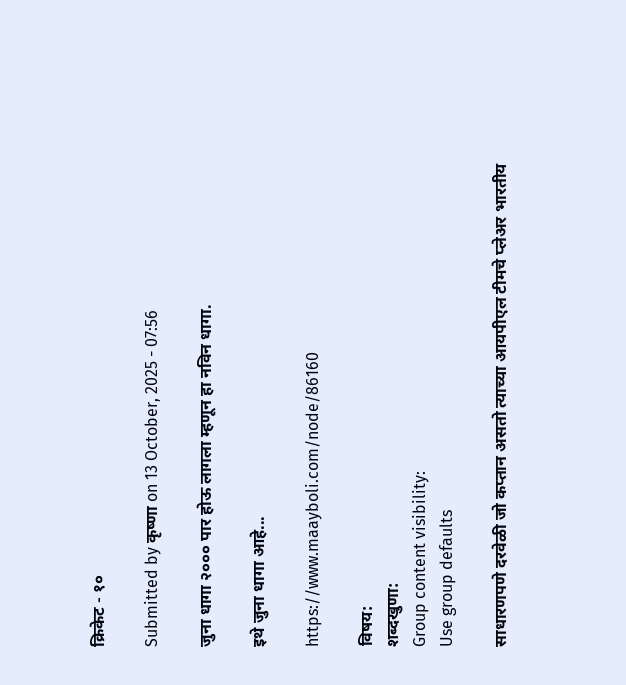क्रिकेट - १०

Submitted by कृष्णा on 13 October, 2025 - 07:56

जुना धागा २००० पार होऊ लागला म्हणून हा नविन धागा.

इथे जुना धागा आहे...

https://www.maayboli.com/node/86160

विषय:
शब्दखुणा:
Group content visibility:
Use group defaults

साधारणपणे दरवेळी जो कप्तान असतो त्याच्या आयपीएल टीमचे प्लेअर भारतीय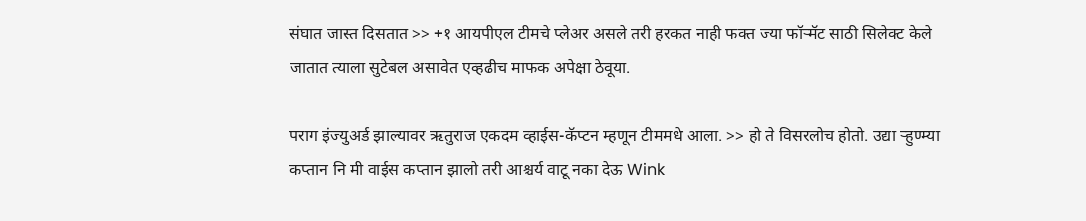संघात जास्त दिसतात >> +१ आयपीएल टीमचे प्लेअर असले तरी हरकत नाही फक्त ज्या फॉर्‍मॅट साठी सिलेक्ट केले जातात त्याला सुटेबल असावेत एव्हढीच माफक अपेक्षा ठेवूया.

पराग इंज्युअर्ड झाल्यावर ऋतुराज एकदम व्हाईस-कॅप्टन म्हणून टीममधे आला. >> हो ते विसरलोच होतो. उद्या र्‍हुण्म्या कप्तान नि मी वाईस कप्तान झालो तरी आश्चर्य वाटू नका देऊ Wink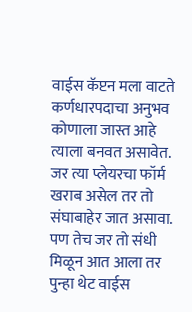वाईस कॅप्टन मला वाटते कर्णधारपदाचा अनुभव कोणाला जास्त आहे त्याला बनवत असावेत. जर त्या प्लेयरचा फॉर्म खराब असेल तर तो संघाबाहेर जात असावा. पण तेच जर तो संधी मिळून आत आला तर पुन्हा थेट वाईस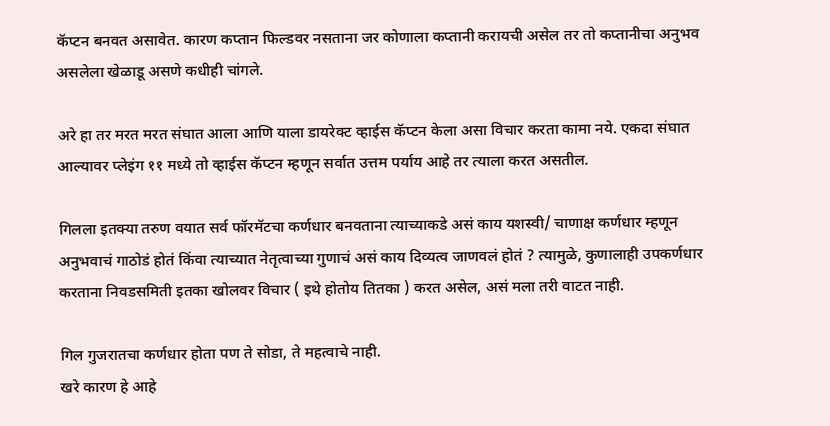कॅप्टन बनवत असावेत. कारण कप्तान फिल्डवर नसताना जर कोणाला कप्तानी करायची असेल तर तो कप्तानीचा अनुभव असलेला खेळाडू असणे कधीही चांगले.

अरे हा तर मरत मरत संघात आला आणि याला डायरेक्ट व्हाईस कॅप्टन केला असा विचार करता कामा नये. एकदा संघात आल्यावर प्लेइंग ११ मध्ये तो व्हाईस कॅप्टन म्हणून सर्वात उत्तम पर्याय आहे तर त्याला करत असतील.

गिलला इतक्या तरुण वयात सर्व फॉरमॅटचा कर्णधार बनवताना त्याच्याकडे असं काय यशस्वी/ चाणाक्ष कर्णधार म्हणून अनुभवाचं गाठोडं होतं किंवा त्याच्यात नेतृत्वाच्या गुणाचं असं काय दिव्यत्व जाणवलं होतं ? त्यामुळे, कुणालाही उपकर्णधार करताना निवडसमिती इतका खोलवर विचार ( इथे होतोय तितका ) करत असेल, असं मला तरी वाटत नाही.

गिल गुजरातचा कर्णधार होता पण ते सोडा, ते महत्वाचे नाही.
खरे कारण हे आहे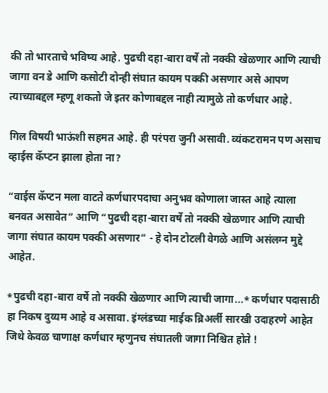की तो भारताचे भविष्य आहे. पुढची दहा-बारा वर्षे तो नक्की खेळणार आणि त्याची जागा वन डे आणि कसोटी दोन्ही संघात कायम पक्की असणार असे आपण त्याच्याबद्दल म्हणू शकतो जे इतर कोणाबद्दल नाही त्यामुळे तो कर्णधार आहे.

गिल विषयी भाऊंशी सहमत आहे. ही परंपरा जुनी असावी. व्यंकटरामन पण असाच व्हाईस कॅप्टन झाला होता ना?

“वाईस कॅप्टन मला वाटते कर्णधारपदाचा अनुभव कोणाला जास्त आहे त्याला बनवत असावेत” आणि “पुढची दहा-बारा वर्षे तो नक्की खेळणार आणि त्याची जागा संघात कायम पक्की असणार” - हे दोन टोटली वेगळे आणि असंलग्न मुद्दे आहेत.

*पुढची दहा-बारा वर्षे तो नक्की खेळणार आणि त्याची जागा...* कर्णधार पदासाठी हा निकष दुय्यम आहे व असावा. इंग्लंडच्या माईक ब्रिअर्ली सारखी उदाहरणे आहेत जिथे केवळ चाणाक्ष कर्णधार म्हणुनच संघातली जागा निश्चित होते !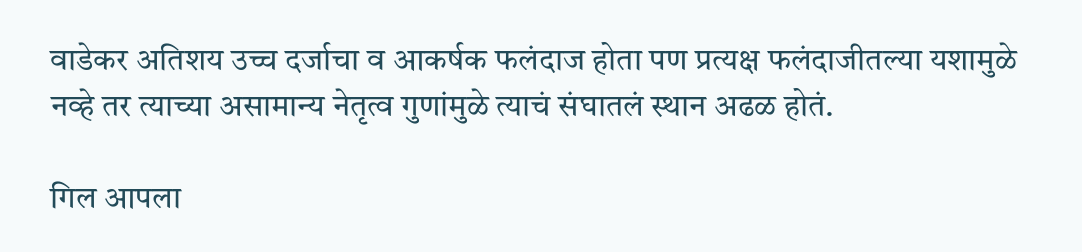वाडेकर अतिशय उच्च दर्जाचा व आकर्षक फलंदाज होता पण प्रत्यक्ष फलंदाजीतल्या यशामुळे नव्हे तर त्याच्या असामान्य नेतृत्व गुणांमुळे त्याचं संघातलं स्थान अढळ होतं.

गिल आपला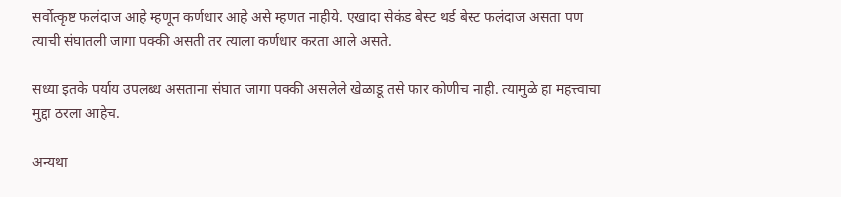सर्वोत्कृष्ट फलंदाज आहे म्हणून कर्णधार आहे असे म्हणत नाहीये. एखादा सेकंड बेस्ट थर्ड बेस्ट फलंदाज असता पण त्याची संघातली जागा पक्की असती तर त्याला कर्णधार करता आले असते.

सध्या इतके पर्याय उपलब्ध असताना संघात जागा पक्की असलेले खेळाडू तसे फार कोणीच नाही. त्यामुळे हा महत्त्वाचा मुद्दा ठरला आहेच.

अन्यथा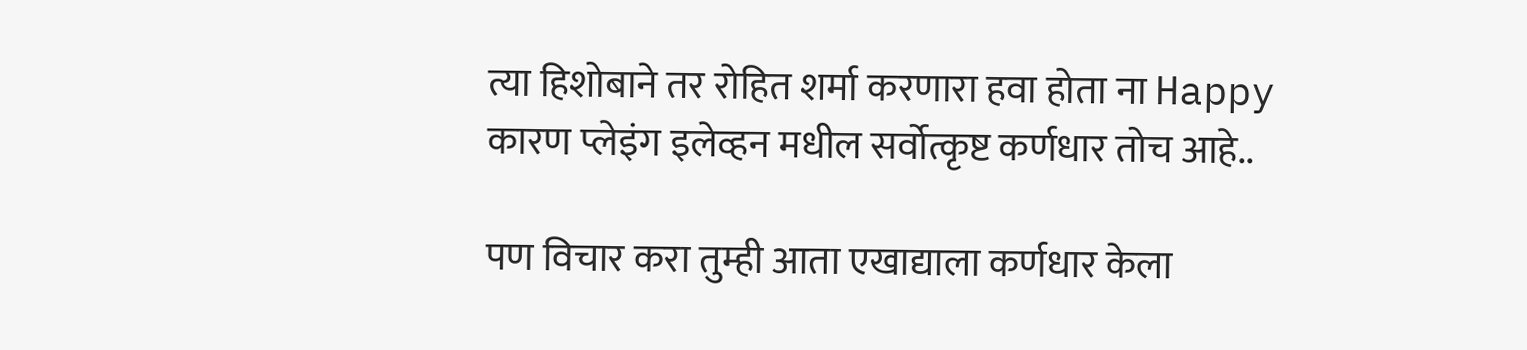त्या हिशोबाने तर रोहित शर्मा करणारा हवा होता ना Happy
कारण प्लेइंग इलेव्हन मधील सर्वोत्कृष्ट कर्णधार तोच आहे..

पण विचार करा तुम्ही आता एखाद्याला कर्णधार केला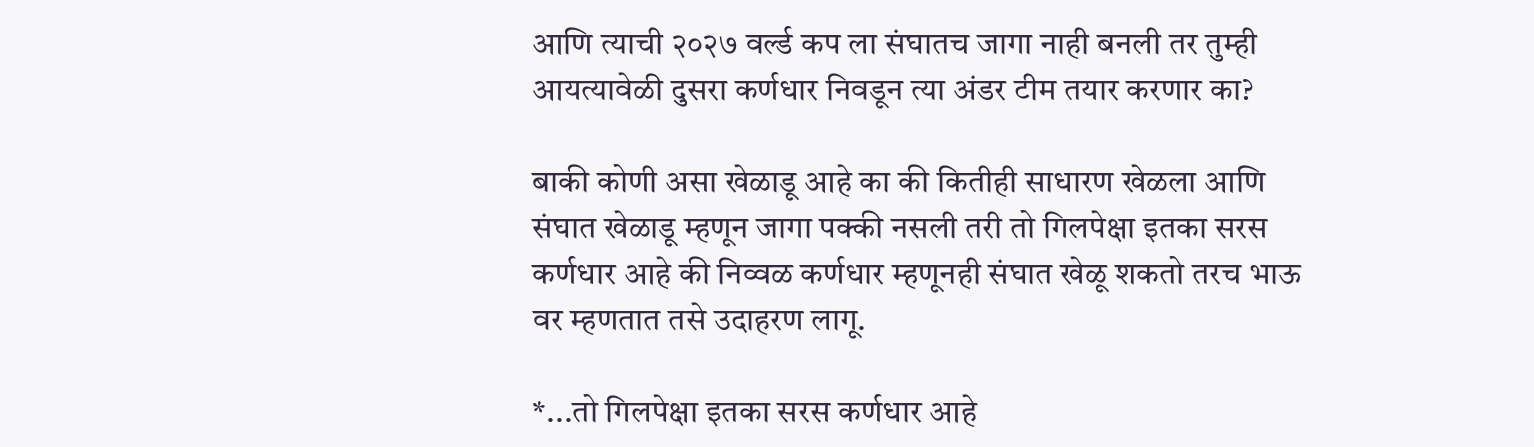आणि त्याची २०२७ वर्ल्ड कप ला संघातच जागा नाही बनली तर तुम्ही आयत्यावेळी दुसरा कर्णधार निवडून त्या अंडर टीम तयार करणार का?

बाकी कोणी असा खेळाडू आहे का की कितीही साधारण खेळला आणि संघात खेळाडू म्हणून जागा पक्की नसली तरी तो गिलपेक्षा इतका सरस कर्णधार आहे की निव्वळ कर्णधार म्हणूनही संघात खेळू शकतो तरच भाऊ वर म्हणतात तसे उदाहरण लागू.

*...तो गिलपेक्षा इतका सरस कर्णधार आहे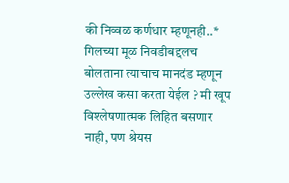की निव्वळ कर्णधार म्हणूनही..* गिलच्या मूळ निवडीबद्दलच बोलताना त्याचाच मानदंड म्हणून उल्लेख कसा करता येईल ? मी खूप विश्लेषणात्मक लिहित बसणार नाही, पण श्रेयस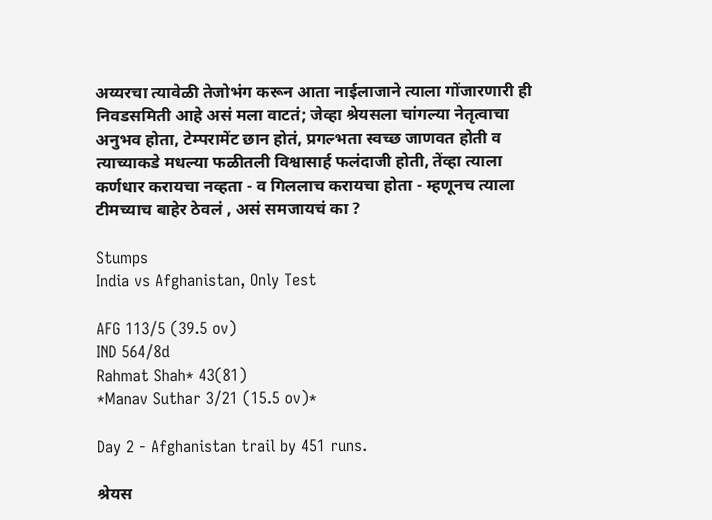अय्यरचा त्यावेळी तेजोभंग करून आता नाईलाजाने त्याला गोंजारणारी ही निवडसमिती आहे असं मला वाटतं; जेव्हा श्रेयसला चांगल्या नेतृत्वाचा अनुभव होता, टेम्परामेंट छान होतं, प्रगल्भता स्वच्छ जाणवत होती व त्याच्याकडे मधल्या फळीतली विश्वासार्ह फलंदाजी होती, तेंव्हा त्याला कर्णधार करायचा नव्हता - व गिललाच करायचा होता - म्हणूनच त्याला टीमच्याच बाहेर ठेवलं , असं समजायचं का ?

Stumps
India vs Afghanistan, Only Test

AFG 113/5 (39.5 ov)
IND 564/8d
Rahmat Shah* 43(81)
*Manav Suthar 3/21 (15.5 ov)*

Day 2 - Afghanistan trail by 451 runs.

श्रेयस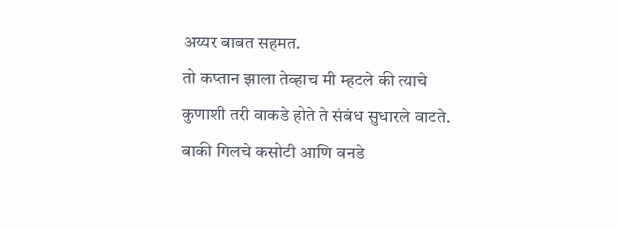अय्यर बाबत सहमत.
तो कप्तान झाला तेव्हाच मी म्हटले की त्याचे कुणाशी तरी वाकडे होते ते संबंध सुधारले वाटते.
बाकी गिलचे कसोटी आणि वनडे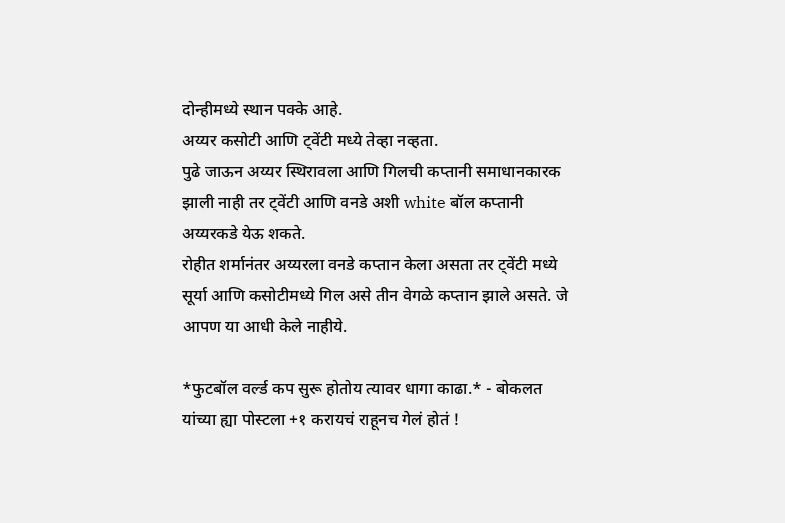दोन्हीमध्ये स्थान पक्के आहे.
अय्यर कसोटी आणि ट्वेंटी मध्ये तेव्हा नव्हता.
पुढे जाऊन अय्यर स्थिरावला आणि गिलची कप्तानी समाधानकारक झाली नाही तर ट्वेंटी आणि वनडे अशी white बॉल कप्तानी अय्यरकडे येऊ शकते.
रोहीत शर्मानंतर अय्यरला वनडे कप्तान केला असता तर ट्वेंटी मध्ये सूर्या आणि कसोटीमध्ये गिल असे तीन वेगळे कप्तान झाले असते. जे आपण या आधी केले नाहीये.

*फुटबॉल वर्ल्ड कप सुरू होतोय त्यावर धागा काढा.* - बोकलत यांच्या ह्या पोस्टला +१ करायचं राहूनच गेलं होतं !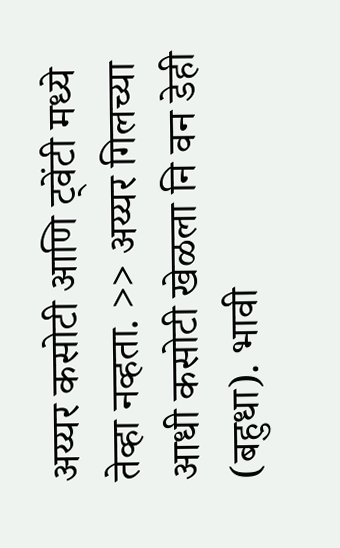अय्यर कसोटी आणि ट्वेंटी मध्ये तेव्हा नव्हता. >> अय्यर गिलच्या आधी कसोटी खेळला नि वन डेही (बहुधा). भावी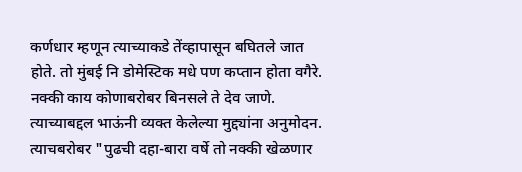कर्णधार म्हणून त्याच्याकडे तेंव्हापासून बघितले जात होते. तो मुंबई नि डोमेस्टिक मधे पण कप्तान होता वगैरे. नक्की काय कोणाबरोबर बिनसले ते देव जाणे. त्याच्याबद्दल भाऊंनी व्यक्त केलेल्या मुद्द्यांना अनुमोदन. त्याचबरोबर "पुढची दहा-बारा वर्षे तो नक्की खेळणार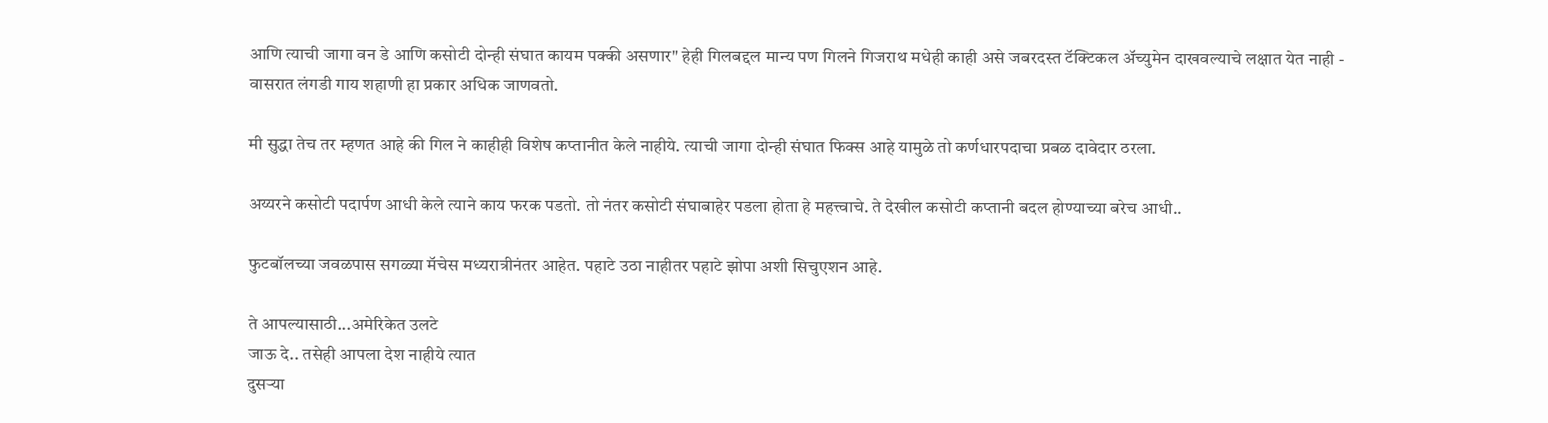आणि त्याची जागा वन डे आणि कसोटी दोन्ही संघात कायम पक्की असणार" हेही गिलबद्दल मान्य पण गिलने गिजराथ मधेही काही असे जबरदस्त टॅक्टिकल अ‍ॅच्युमेन दाखवल्याचे लक्षात येत नाही - वासरात लंगडी गाय शहाणी हा प्रकार अधिक जाणवतो.

मी सुद्धा तेच तर म्हणत आहे की गिल ने काहीही विशेष कप्तानीत केले नाहीये. त्याची जागा दोन्ही संघात फिक्स आहे यामुळे तो कर्णधारपदाचा प्रबळ दावेदार ठरला.

अय्यरने कसोटी पदार्पण आधी केले त्याने काय फरक पडतो. तो नंतर कसोटी संघाबाहेर पडला होता हे महत्त्वाचे. ते देखील कसोटी कप्तानी बदल होण्याच्या बरेच आधी..

फुटबॉलच्या जवळपास सगळ्या मॅचेस मध्यरात्रीनंतर आहेत. पहाटे उठा नाहीतर पहाटे झोपा अशी सिचुएशन आहे.

ते आपल्यासाठी...अमेरिकेत उलटे
जाऊ दे.. तसेही आपला देश नाहीये त्यात
दुसऱ्या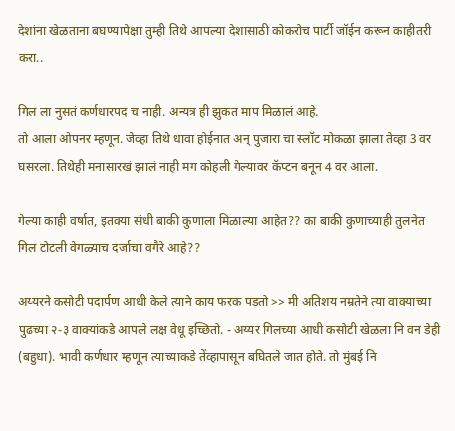देशांना खेळताना बघण्यापेक्षा तुम्ही तिथे आपल्या देशासाठी कोकरोच पार्टी जॉईन करून काहीतरी करा..

गिल ला नुसतं कर्णधारपद च नाही. अन्यत्र ही झुकत माप मिळालं आहे.
तो आला ओपनर म्हणून. जेव्हा तिथे धावा होईनात अन् पुजारा चा स्लॉट मोकळा झाला तेव्हा 3 वर घसरला. तिथेही मनासारखं झालं नाही मग कोहली गेल्यावर कॅप्टन बनून 4 वर आला.

गेल्या काही वर्षात, इतक्या संधी बाकी कुणाला मिळाल्या आहेत?? का बाकी कुणाच्याही तुलनेत गिल टोटली वेगळ्याच दर्जाचा वगैरे आहे??

अय्यरने कसोटी पदार्पण आधी केले त्याने काय फरक पडतो >> मी अतिशय नम्रतेने त्या वाक्याच्या पुढच्या २-३ वाक्यांकडे आपले लक्ष वेधू इच्छितो. - अय्यर गिलच्या आधी कसोटी खेळला नि वन डेही (बहुधा). भावी कर्णधार म्हणून त्याच्याकडे तेंव्हापासून बघितले जात होते. तो मुंबई नि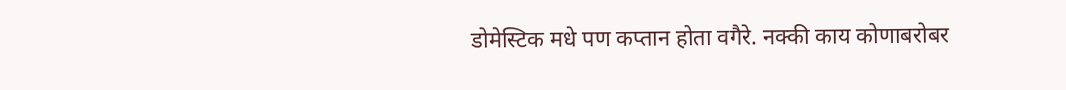डोमेस्टिक मधे पण कप्तान होता वगैरे. नक्की काय कोणाबरोबर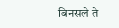बिनसले ते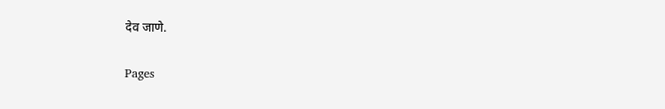देव जाणे.

Pages